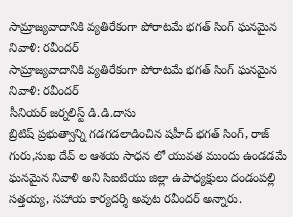సామ్రాజ్యవాదానికి వ్యతిరేకంగా పోరాటమే భగత్ సింగ్ ఘనమైన నివాళి: రవీందర్
సామ్రాజ్యవాదానికి వ్యతిరేకంగా పోరాటమే భగత్ సింగ్ ఘనమైన నివాళి: రవీందర్
సీనియర్ జర్నలిస్ట్ డి.డి.దాసు
బ్రిటిష్ ప్రభుత్వాన్ని గడగడలాడించిన షహీద్ భగత్ సింగ్, రాజ్ గురు,సుఖ దేవ్ ల ఆశయ సాధన లో యువత ముందు ఉండడమే ఘనమైన నివాళి అని సిఐటియు జిల్లా ఉపాధ్యక్షులు దండంపల్లి సత్తయ్య, సహాయ కార్యదర్శి అవుట రవీందర్ అన్నారు.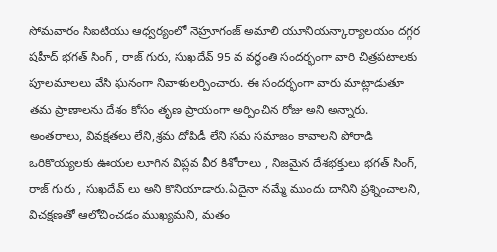సోమవారం సిఐటియు ఆధ్వర్యంలో నెహ్రూగంజ్ అమాలి యూనియన్కార్యాలయం దగ్గర షహీద్ భగత్ సింగ్ , రాజ్ గురు, సుఖదేవ్ 95 వ వర్ధంతి సందర్భంగా వారి చిత్రపటాలకు పూలమాలలు వేసి ఘనంగా నివాళులర్పించారు. ఈ సందర్భంగా వారు మాట్లాడుతూ తమ ప్రాణాలను దేశం కోసం తృణ ప్రాయంగా అర్పించిన రోజు అని అన్నారు. అంతరాలు, వివక్షతలు లేని,శ్రమ దోపిడీ లేని సమ సమాజం కావాలని పోరాడి ఒరికొయ్యలకు ఊయల లూగిన విప్లవ వీర కిశోరాలు , నిజమైన దేశభక్తులు భగత్ సింగ్, రాజ్ గురు , సుఖదేవ్ లు అని కొనియాడారు.ఏదైనా నమ్మే ముందు దానిని ప్రశ్నించాలని, విచక్షణతో ఆలోచించడం ముఖ్యమని, మతం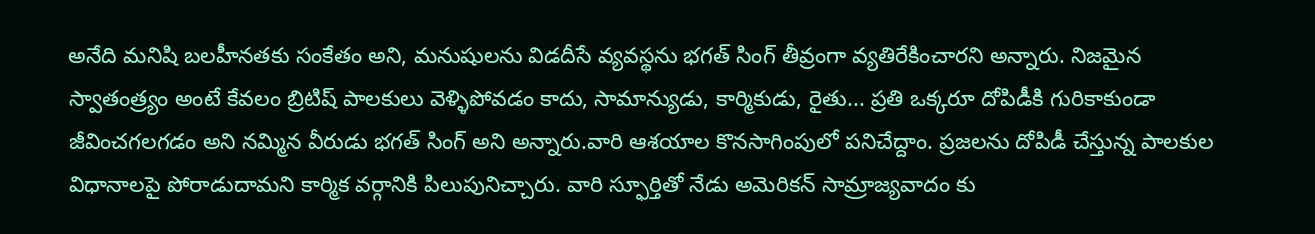అనేది మనిషి బలహీనతకు సంకేతం అని, మనుషులను విడదీసే వ్యవస్థను భగత్ సింగ్ తీవ్రంగా వ్యతిరేకించారని అన్నారు. నిజమైన స్వాతంత్ర్యం అంటే కేవలం బ్రిటిష్ పాలకులు వెళ్ళిపోవడం కాదు, సామాన్యుడు, కార్మికుడు, రైతు... ప్రతి ఒక్కరూ దోపిడీకి గురికాకుండా జీవించగలగడం అని నమ్మిన వీరుడు భగత్ సింగ్ అని అన్నారు.వారి ఆశయాల కొనసాగింపులో పనిచేద్దాం. ప్రజలను దోపిడీ చేస్తున్న పాలకుల విధానాలపై పోరాడుదామని కార్మిక వర్గానికి పిలుపునిచ్చారు. వారి స్ఫూర్తితో నేడు అమెరికన్ సామ్రాజ్యవాదం కు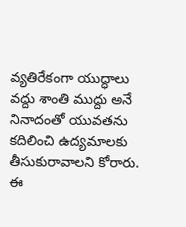వ్యతిరేకంగా యుద్ధాలు వద్దు శాంతి ముద్దు అనే నినాదంతో యువతను కదిలించి ఉద్యమాలకు తీసుకురావాలని కోరారు.
ఈ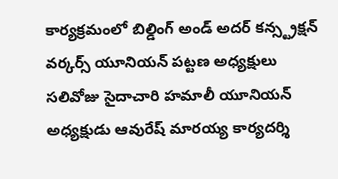కార్యక్రమంలో బిల్డింగ్ అండ్ అదర్ కన్స్ట్రక్షన్ వర్కర్స్ యూనియన్ పట్టణ అధ్యక్షులు సలివోజు సైదాచారి హమాలీ యూనియన్ అధ్యక్షుడు ఆవురేష్ మారయ్య కార్యదర్శి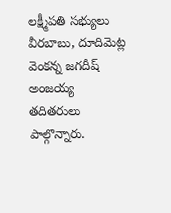లక్ష్మీపతి సభ్యులు వీరబాబు, దూదిమెట్ల వెంకన్న జగదీష్ అంజయ్య తదితరులు పాల్గొన్నారు.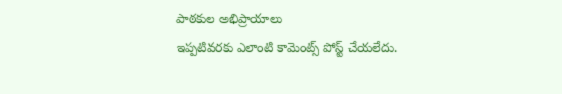పాఠకుల అభిప్రాయాలు
ఇప్పటివరకు ఎలాంటి కామెంట్స్ పోస్ట్ చేయలేదు.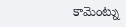కామెంట్ను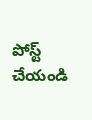పోస్ట్ చేయండి